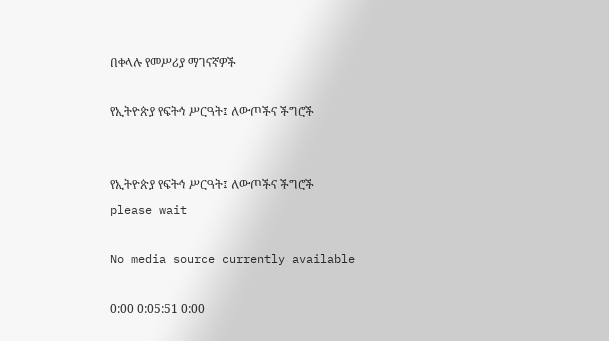በቀላሉ የመሥሪያ ማገናኛዎች

የኢትዮጵያ የፍትኅ ሥርዓት፤ ለውጦችና ችግሮች


የኢትዮጵያ የፍትኅ ሥርዓት፤ ለውጦችና ችግሮች
please wait

No media source currently available

0:00 0:05:51 0:00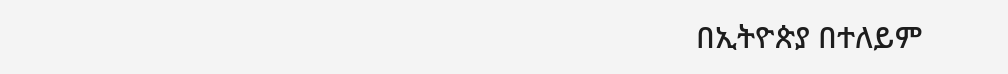በኢትዮጵያ በተለይም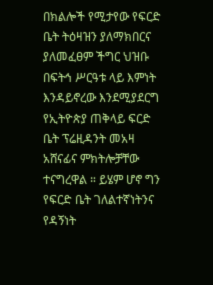በክልሎች የሚታየው የፍርድ ቤት ትዕዛዝን ያለማክበርና ያለመፈፀም ችግር ህዝቡ በፍትኅ ሥርዓቱ ላይ እምነት እንዳይኖረው እንደሚያደርግ የኢትዮጵያ ጠቅላይ ፍርድ ቤት ፕሬዚዳንት መአዛ አሸናፊና ምክትሎቻቸው ተናግረዋል ። ይሄም ሆኖ ግን የፍርድ ቤት ገለልተኛነትንና የዳኝነት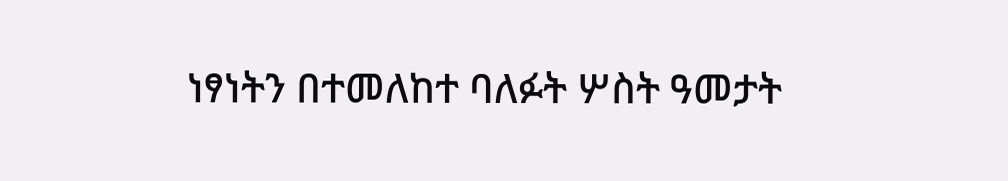ነፃነትን በተመለከተ ባለፉት ሦስት ዓመታት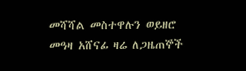መሻሻል መስተዋሉን ወይዘሮ መዓዛ አሸናፊ ዛሬ ለጋዜጠኞች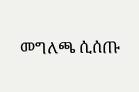መግለጫ ሲሰጡ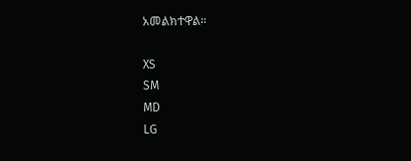አመልክተዋል።

XS
SM
MD
LG